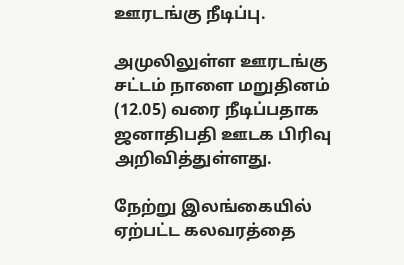ஊரடங்கு நீடிப்பு.

அமுலிலுள்ள ஊரடங்கு சட்டம் நாளை மறுதினம் (12.05) வரை நீடிப்பதாக ஜனாதிபதி ஊடக பிரிவு அறிவித்துள்ளது.

நேற்று இலங்கையில் ஏற்பட்ட கலவரத்தை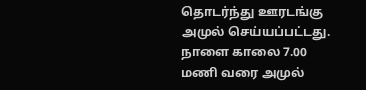தொடர்ந்து ஊரடங்கு அமுல் செய்யப்பட்டது. நாளை காலை 7.00 மணி வரை அமுல்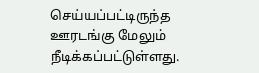செய்யப்பட்டிருந்த ஊரடங்கு மேலும் நீடிக்கப்பட்டுள்ளது.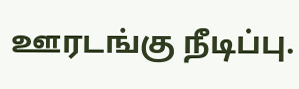ஊரடங்கு நீடிப்பு.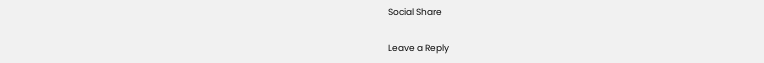Social Share

Leave a Reply